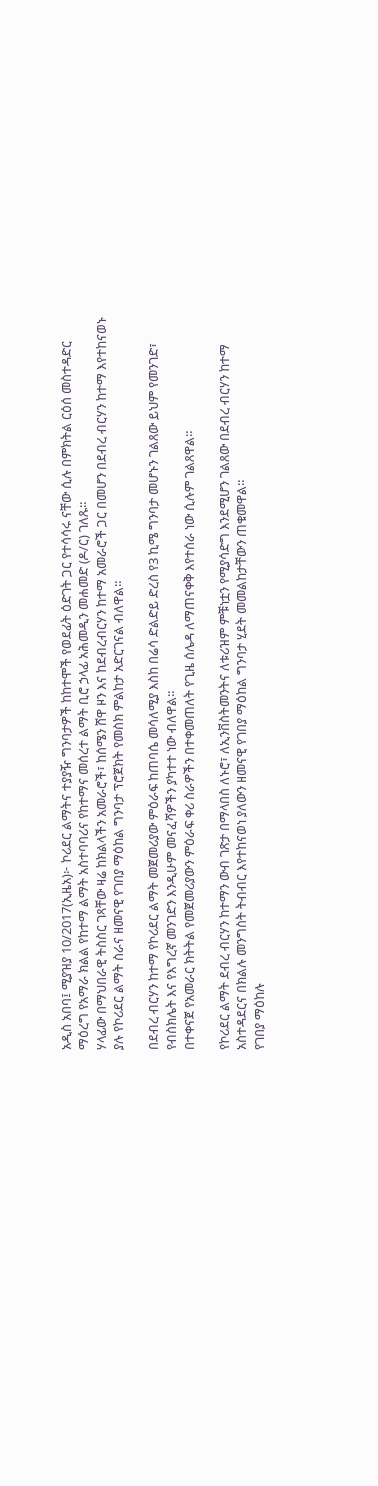አዲስ አበባ፤ ሚያዝያ 10/2017(ኢዜአ)፦ ኮሪደር ልማትና ተያያዥ ግንባታዎች ከከተሞች የወደፊት ዕድገት ጋር የተሳሳሩ ናቸው ሲሉ በምክትል ርዕሰ መስተዳድር ማዕረግ የአማራ ክልል የከተማ ልማት አስተባባሪና የከተማና መሰረተ ልማት ቢሮ ኃላፊ አሕመዲን መሐመድ (ዶ/ር) ገለጹ።
ሃላፊው በማህበራዊ ትስስር ገጻቸው ዛሬ ከክልላችን አመራሮች፣ ከሰሜን ሸዋ ዞን እና ከደብረብርሃን ከተማ አመራሮች ጋር በመሆን በደብረ ብርሃን ከተማ እየተከናወኑ ያሉ የኮሪደር ልማት ስራና ዘመናዊ የገበያ ማዕከል ግንባታ ፕሮጀክት የመስክ ምልከታ አድርገናል ብለዋል።

በደብረ ብርሃን ከተማ የኮሪደር ልማት መጀመሪያው ምዕራፍ ከጠባሴ መሳለሚያ እስከ በሬሳ ድልድይ ድረስ የ3 ኪሜ ግንባታ መሆኑን ገልጸው ይህም የመንገድ፣ የብስክሌት እና የእግረኛ መንገድን እንዲሁም መናፈሻዎችን ያካተተ ነው ብለዋል።
በተቀናጀ የአመራር ክትትል የመጀመሪያውን ምዕራፍ ቀሪ ስራዎችን በተቀመጠለት የጊዜ ሰሌዳ ለማጠናቀቅ እየተሰራ ነው ሲሉም ገልጸዋል።

የኮሪደር ልማት ደብረ ብርሃን ከተማን ውብ ገጽታ በማላበስ ለኑሮ፣ ለኢንቨስትመንትና ለቱሪዝም ምቹነቷን የሚያሳድግ እንደሚሆን ገልጸው በደብረ ብርሃን ከተማ አስተዳደርና በክልሉ መንግስት ትብብር እየተከናወነ ያለውን ዘመናዊ የገበያ ማዕከል ግንባታ ሂደት መመልከታቸውን ጠቁመዋል።
የገበያ ማዕከሉ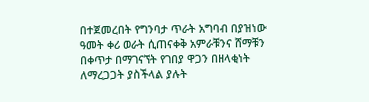በተጀመረበት የግንባታ ጥራት አግባብ በያዝነው ዓመት ቀሪ ወራት ሲጠናቀቅ አምራቹንና ሸማቹን በቀጥታ በማገናኘት የገበያ ዋጋን በዘላቂነት ለማረጋጋት ያስችላል ያሉት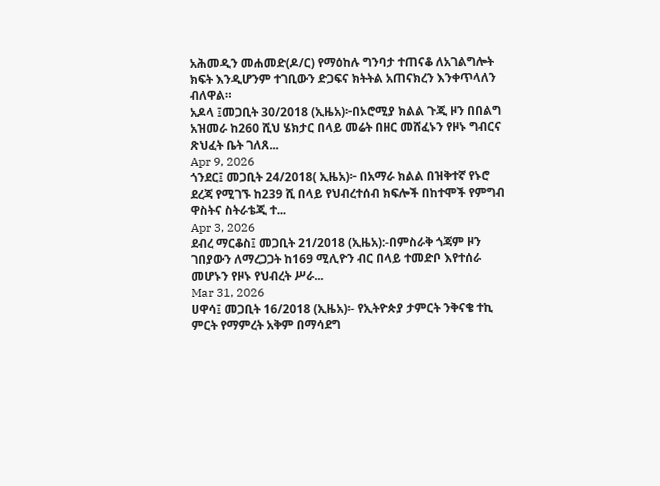አሕመዲን መሐመድ(ዶ/ር) የማዕከሉ ግንባታ ተጠናቆ ለአገልግሎት ክፍት እንዲሆንም ተገቢውን ድጋፍና ክትትል አጠናክረን እንቀጥላለን ብለዋል።
አዶላ ፤መጋቢት 30/2018 (ኢዜአ)፦በኦሮሚያ ክልል ጉጂ ዞን በበልግ አዝመራ ከ260 ሺህ ሄክታር በላይ መሬት በዘር መሸፈኑን የዞኑ ግብርና ጽህፈት ቤት ገለጸ...
Apr 9, 2026
ጎንደር፤ መጋቢት 24/2018( ኢዜአ)፦ በአማራ ክልል በዝቅተኛ የኑሮ ደረጃ የሚገኙ ከ239 ሺ በላይ የህብረተሰብ ክፍሎች በከተሞች የምግብ ዋስትና ስትራቴጂ ተ...
Apr 3, 2026
ደብረ ማርቆስ፤ መጋቢት 21/2018 (ኢዜአ):-በምስራቅ ጎጃም ዞን ገበያውን ለማረጋጋት ከ169 ሚሊዮን ብር በላይ ተመድቦ እየተሰራ መሆኑን የዞኑ የህብረት ሥራ...
Mar 31, 2026
ሀዋሳ፤ መጋቢት 16/2018 (ኢዜአ)፡- የኢትዮጵያ ታምርት ንቅናቄ ተኪ ምርት የማምረት አቅም በማሳደግ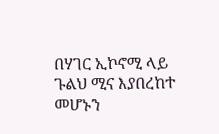በሃገር ኢኮኖሚ ላይ ጉልህ ሚና እያበረከተ መሆኑን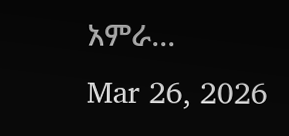አምራ...
Mar 26, 2026